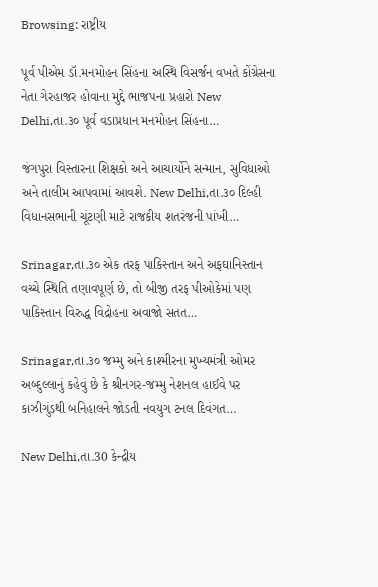Browsing: રાષ્ટ્રીય

પૂર્વ પીએમ ડૉ.મનમોહન સિંહના અસ્થિ વિસર્જન વખતે કોંગ્રેસના નેતા ગેરહાજર હોવાના મુદ્દે ભાજપના પ્રહારો New Delhi,તા.૩૦ પૂર્વ વડાપ્રધાન મનમોહન સિંહના…

જંગપુરા વિસ્તારના શિક્ષકો અને આચાર્યોને સન્માન, સુવિધાઓ અને તાલીમ આપવામાં આવશે. New Delhi,તા.૩૦ દિલ્હી વિધાનસભાની ચૂંટણી માટે રાજકીય શતરંજની પાંખી…

Srinagar,તા.૩૦ એક તરફ પાકિસ્તાન અને અફઘાનિસ્તાન વચ્ચે સ્થિતિ તણાવપૂર્ણ છે, તો બીજી તરફ પીઓકેમાં પણ પાકિસ્તાન વિરુદ્ધ વિદ્રોહના અવાજો સતત…

Srinagar,તા.૩૦ જમ્મુ અને કાશ્મીરના મુખ્યમંત્રી ઓમર અબ્દુલ્લાનું કહેવું છે કે શ્રીનગર-જમ્મુ નેશનલ હાઈવે પર કાઝીગુંડથી બનિહાલને જોડતી નવયુગ ટનલ દિવંગત…

New Delhi,તા.30 કેન્દ્રીય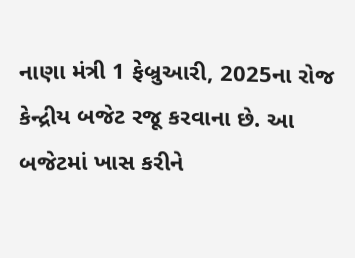નાણા મંત્રી 1 ફેબ્રુઆરી, 2025ના રોજ કેન્દ્રીય બજેટ રજૂ કરવાના છે. આ બજેટમાં ખાસ કરીને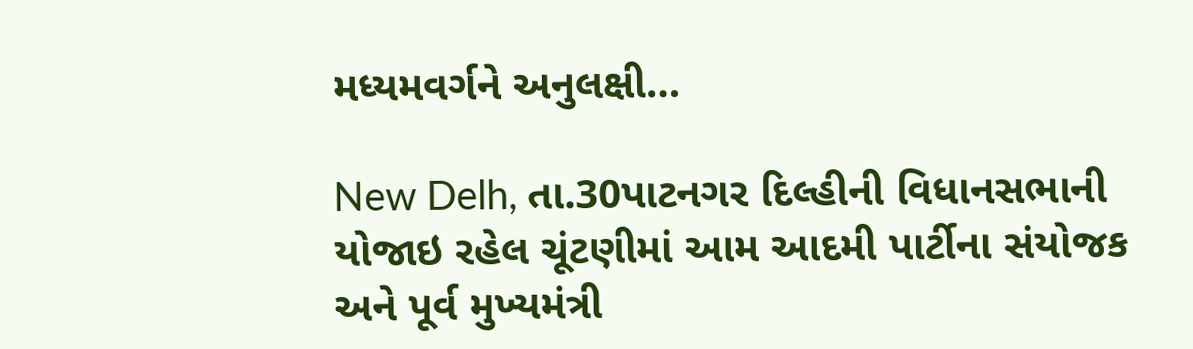મધ્યમવર્ગને અનુલક્ષી…

New Delh, તા.30પાટનગર દિલ્હીની વિધાનસભાની યોજાઇ રહેલ ચૂંટણીમાં આમ આદમી પાર્ટીના સંયોજક અને પૂર્વ મુખ્યમંત્રી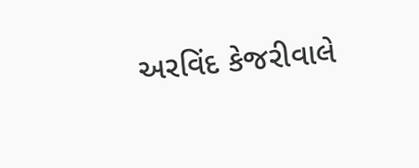અરવિંદ કેજરીવાલે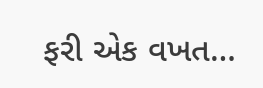ફરી એક વખત…